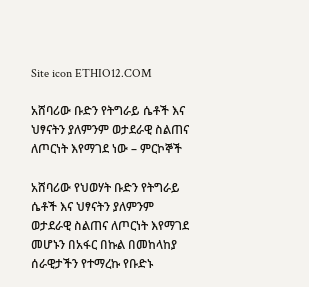Site icon ETHIO12.COM

አሸባሪው ቡድን የትግራይ ሴቶች እና ህፃናትን ያለምንም ወታደራዊ ስልጠና ለጦርነት እየማገደ ነው – ምርኮኞች

አሸባሪው የህወሃት ቡድን የትግራይ ሴቶች እና ህፃናትን ያለምንም ወታደራዊ ስልጠና ለጦርነት እየማገደ መሆኑን በአፋር በኩል በመከላከያ ሰራዊታችን የተማረኩ የቡድኑ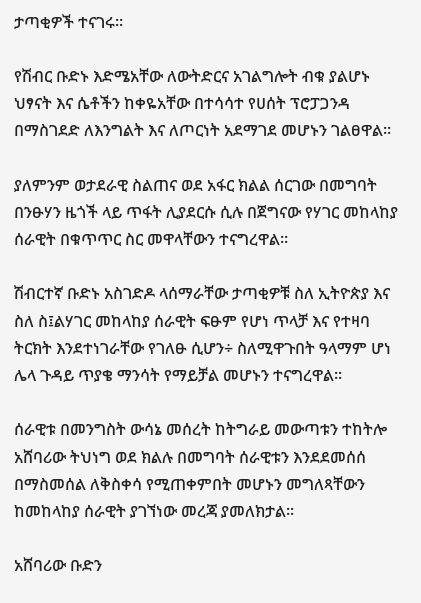ታጣቂዎች ተናገሩ።

የሽብር ቡድኑ እድሜአቸው ለውትድርና አገልግሎት ብቁ ያልሆኑ ህፃናት እና ሴቶችን ከቀዬአቸው በተሳሳተ የሀሰት ፕሮፓጋንዳ በማስገደድ ለእንግልት እና ለጦርነት አደማገደ መሆኑን ገልፀዋል፡፡

ያለምንም ወታደራዊ ስልጠና ወደ አፋር ክልል ሰርገው በመግባት በንፁሃን ዜጎች ላይ ጥፋት ሊያደርሱ ሲሉ በጀግናው የሃገር መከላከያ ሰራዊት በቁጥጥር ስር መዋላቸውን ተናግረዋል።

ሽብርተኛ ቡድኑ አስገድዶ ላሰማራቸው ታጣቂዎቹ ስለ ኢትዮጵያ እና ስለ ስ፤ልሃገር መከላከያ ሰራዊት ፍፁም የሆነ ጥላቻ እና የተዛባ ትርክት እንደተነገራቸው የገለፁ ሲሆን÷ ስለሚዋጉበት ዓላማም ሆነ ሌላ ጉዳይ ጥያቄ ማንሳት የማይቻል መሆኑን ተናግረዋል።

ሰራዊቱ በመንግስት ውሳኔ መሰረት ከትግራይ መውጣቱን ተከትሎ አሸባሪው ትህነግ ወደ ክልሉ በመግባት ሰራዊቱን እንደደመሰሰ በማስመሰል ለቅስቀሳ የሚጠቀምበት መሆኑን መግለጻቸውን ከመከላከያ ሰራዊት ያገኘነው መረጃ ያመለክታል፡፡

አሸባሪው ቡድን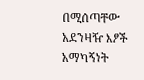በሚሰጣቸው አደንዛዥ እፆች አማካኝነት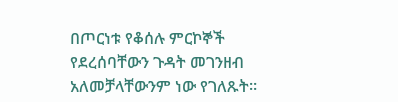በጦርነቱ የቆሰሉ ምርኮኞች የደረሰባቸውን ጉዳት መገንዘብ አለመቻላቸውንም ነው የገለጹት።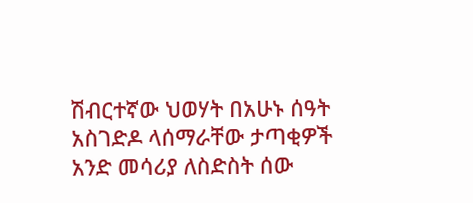ሽብርተኛው ህወሃት በአሁኑ ሰዓት አስገድዶ ላሰማራቸው ታጣቂዎች አንድ መሳሪያ ለስድስት ሰው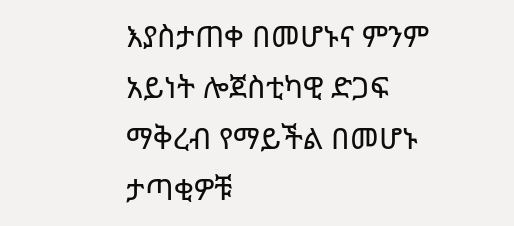እያስታጠቀ በመሆኑና ምንም አይነት ሎጀስቲካዊ ድጋፍ ማቅረብ የማይችል በመሆኑ ታጣቂዎቹ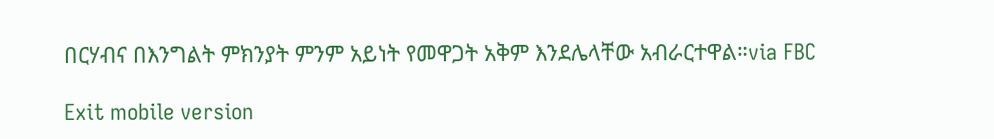በርሃብና በእንግልት ምክንያት ምንም አይነት የመዋጋት አቅም እንደሌላቸው አብራርተዋል።via FBC

Exit mobile version